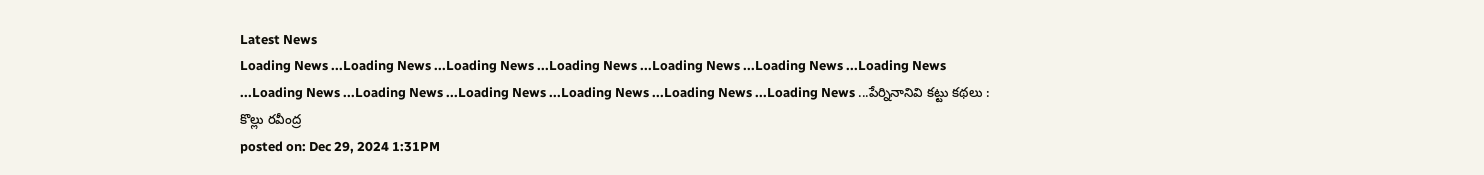Latest News
Loading News ...Loading News ...Loading News ...Loading News ...Loading News ...Loading News ...Loading News ...Loading News ...Loading News ...Loading News ...Loading News ...Loading News ...Loading News ...పేర్నినానివి కట్టు కథలు : కొల్లు రవీంద్ర
posted on: Dec 29, 2024 1:31PM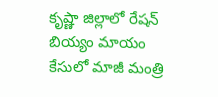కృష్ణా జిల్లాలో రేషన్ బియ్యం మాయం కేసులో మాజీ మంత్రి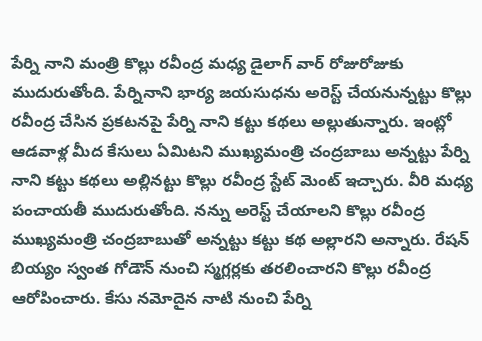పేర్ని నాని మంత్రి కొల్లు రవీంద్ర మధ్య డైలాగ్ వార్ రోజురోజుకు ముదురుతోంది. పేర్నినాని భార్య జయసుధను అరెస్ట్ చేయనున్నట్టు కొల్లు రవీంద్ర చేసిన ప్రకటనపై పేర్ని నాని కట్టు కథలు అల్లుతున్నారు. ఇంట్లో ఆడవాళ్ల మీద కేసులు ఏమిటని ముఖ్యమంత్రి చంద్రబాబు అన్నట్టు పేర్ని నాని కట్టు కథలు అల్లినట్టు కొల్లు రవీంద్ర స్టేట్ మెంట్ ఇచ్చారు. వీరి మధ్య పంచాయతీ ముదురుతోంది. నన్ను అరెస్ట్ చేయాలని కొల్లు రవీంద్ర ముఖ్యమంత్రి చంద్రబాబుతో అన్నట్టు కట్టు కథ అల్లారని అన్నారు. రేషన్ బియ్యం స్వంత గోడౌన్ నుంచి స్మగ్లర్లకు తరలించారని కొల్లు రవీంద్ర ఆరోపించారు. కేసు నమోదైన నాటి నుంచి పేర్ని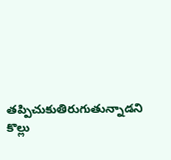తప్పిచుకుతిరుగుతున్నాడని కొల్లు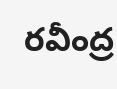రవీంద్ర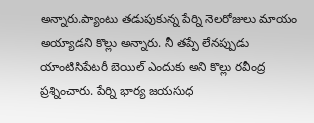అన్నారు.ప్యాంటు తడుపుకున్న పేర్ని నెలరోజులు మాయం అయ్యాడని కొల్లు అన్నారు. నీ తప్పే లేనప్పుడు యాంటిసిపేటరీ బెయిల్ ఎందుకు అని కొల్లు రవీంద్ర ప్రశ్నించారు. పేర్ని భార్య జయసుధ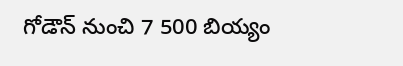గోడౌన్ నుంచి 7 500 బియ్యం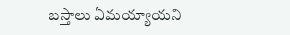బస్తాలు ఏమయ్యాయని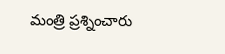మంత్రి ప్రశ్నించారు